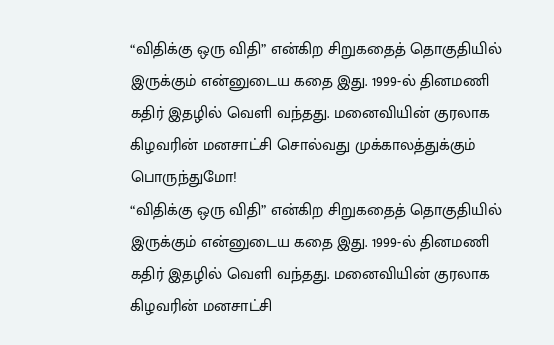“விதிக்கு ஒரு விதி” என்கிற சிறுகதைத் தொகுதியில் இருக்கும் என்னுடைய கதை இது. 1999-ல் தினமணி கதிர் இதழில் வெளி வந்தது. மனைவியின் குரலாக கிழவரின் மனசாட்சி சொல்வது முக்காலத்துக்கும் பொருந்துமோ!
“விதிக்கு ஒரு விதி” என்கிற சிறுகதைத் தொகுதியில் இருக்கும் என்னுடைய கதை இது. 1999-ல் தினமணி கதிர் இதழில் வெளி வந்தது. மனைவியின் குரலாக கிழவரின் மனசாட்சி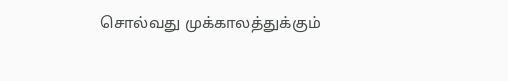சொல்வது முக்காலத்துக்கும்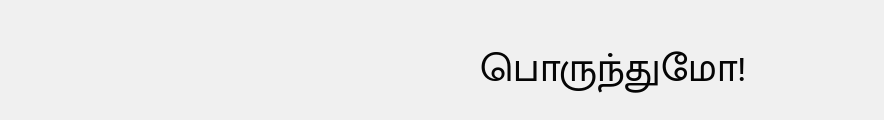பொருந்துமோ!